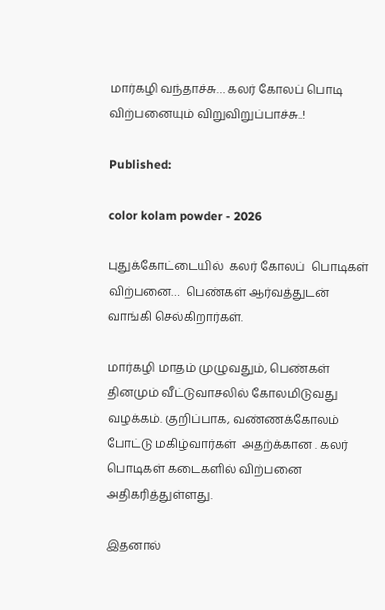மார்கழி வந்தாச்சு… கலர் கோலப் பொடி விற்பனையும் விறுவிறுப்பாச்சு..!

Published:

color kolam powder - 2026

புதுக்கோட்டையில்  கலர் கோலப்  பொடிகள்  விற்பனை…  பெண்கள் ஆர்வத்துடன்   வாங்கி செல்கிறார்கள்.

மார்கழி மாதம் முழுவதும், பெண்கள் தினமும் வீட்டுவாசலில் கோலமிடுவது வழக்கம். குறிப்பாக, வண்ணக்கோலம் போட்டு மகிழ்வார்கள்  அதற்க்கான . கலர் பொடிகள் கடைகளில் விற்பனை அதிகரித்துள்ளது.

இதனால்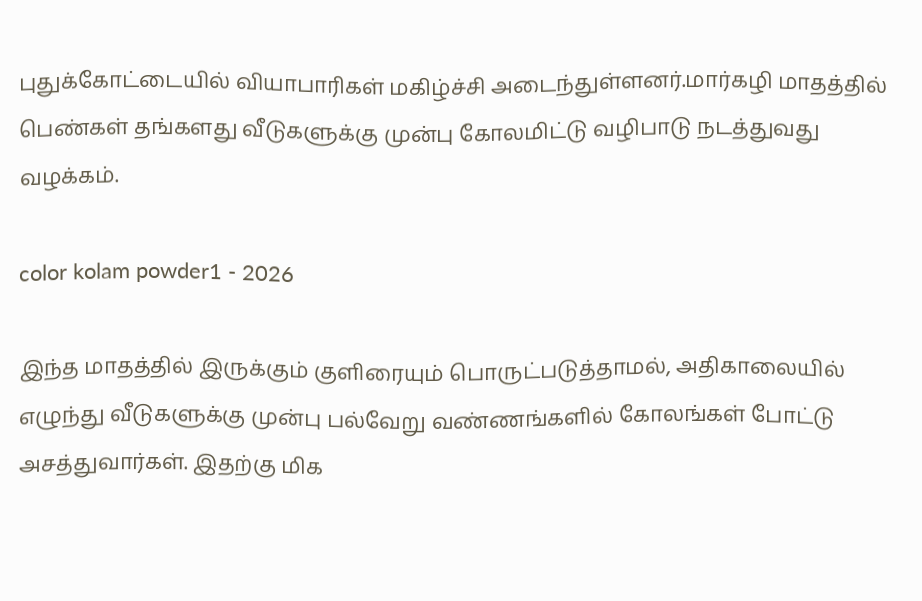புதுக்கோட்டையில் வியாபாரிகள் மகிழ்ச்சி அடைந்துள்ளனர்.மார்கழி மாதத்தில்  பெண்கள் தங்களது வீடுகளுக்கு முன்பு கோலமிட்டு வழிபாடு நடத்துவது வழக்கம்.

color kolam powder1 - 2026

இந்த மாதத்தில் இருக்கும் குளிரையும் பொருட்படுத்தாமல், அதிகாலையில் எழுந்து வீடுகளுக்கு முன்பு பல்வேறு வண்ணங்களில் கோலங்கள் போட்டு அசத்துவார்கள். இதற்கு மிக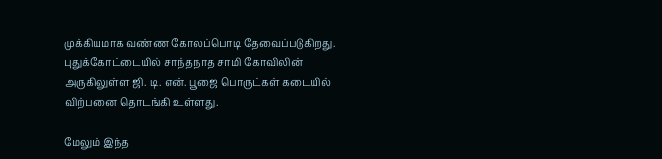முக்கியமாக வண்ண கோலப்பொடி தேவைப்படுகிறது. புதுக்கோட்டையில் சாந்தநாத சாமி கோவிலின் அருகிலுள்ள ஜி. டி. என். பூஜை பொருட்கள் கடையில் விற்பனை தொடங்கி உள்ளது.

மேலும் இந்த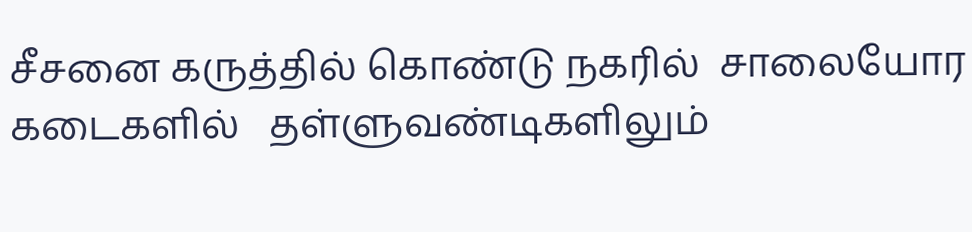சீசனை கருத்தில் கொண்டு நகரில்  சாலையோர கடைகளில்   தள்ளுவண்டிகளிலும்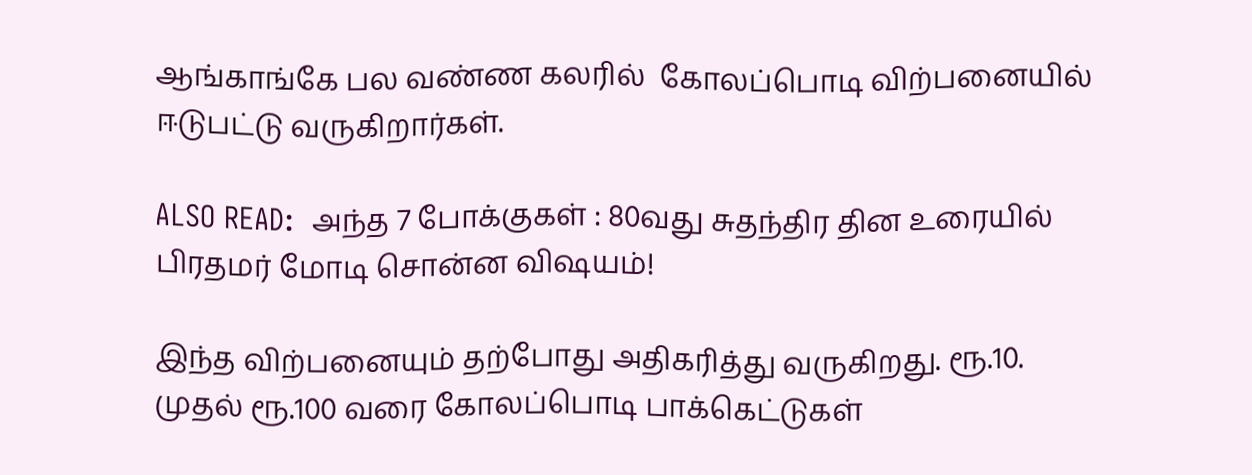ஆங்காங்கே பல வண்ண கலரில்  கோலப்பொடி விற்பனையில் ஈடுபட்டு வருகிறார்கள்.

ALSO READ:  அந்த 7 போக்குகள் : 80வது சுதந்திர தின உரையில் பிரதமர் மோடி சொன்ன விஷயம்!

இந்த விற்பனையும் தற்போது அதிகரித்து வருகிறது. ரூ.10. முதல் ரூ.100 வரை கோலப்பொடி பாக்கெட்டுகள்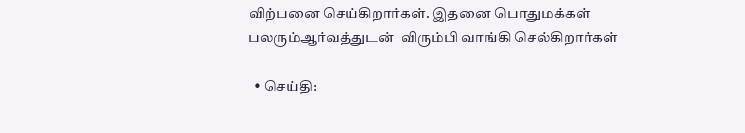விற்பனை செய்கிறார்கள். இதனை பொதுமக்கள் பலரும்ஆர்வத்துடன்  விரும்பி வாங்கி செல்கிறார்கள்

  • செய்தி: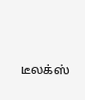டீலக்ஸ்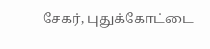சேகர், புதுக்கோட்டை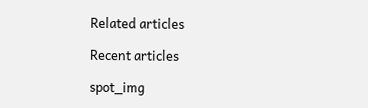Related articles

Recent articles

spot_img